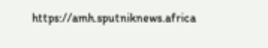https://amh.sputniknews.africa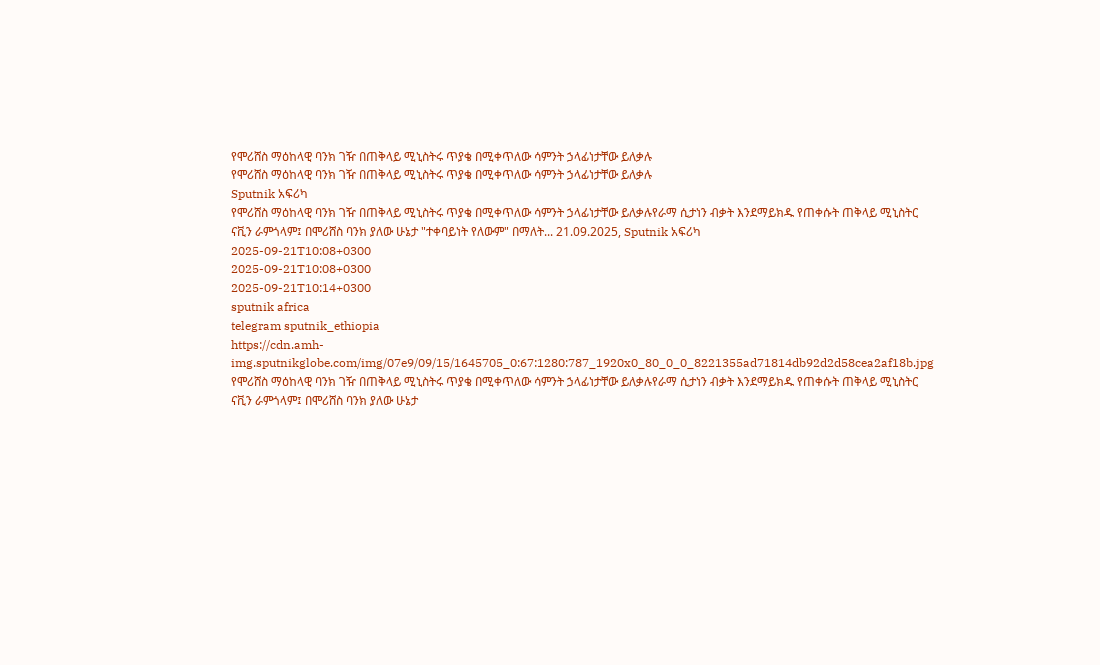የሞሪሸስ ማዕከላዊ ባንክ ገዥ በጠቅላይ ሚኒስትሩ ጥያቄ በሚቀጥለው ሳምንት ኃላፊነታቸው ይለቃሉ
የሞሪሸስ ማዕከላዊ ባንክ ገዥ በጠቅላይ ሚኒስትሩ ጥያቄ በሚቀጥለው ሳምንት ኃላፊነታቸው ይለቃሉ
Sputnik አፍሪካ
የሞሪሸስ ማዕከላዊ ባንክ ገዥ በጠቅላይ ሚኒስትሩ ጥያቄ በሚቀጥለው ሳምንት ኃላፊነታቸው ይለቃሉየራማ ሲታነን ብቃት እንደማይክዱ የጠቀሱት ጠቅላይ ሚኒስትር ናቪን ራምጎላም፤ በሞሪሸስ ባንክ ያለው ሁኔታ "ተቀባይነት የለውም" በማለት... 21.09.2025, Sputnik አፍሪካ
2025-09-21T10:08+0300
2025-09-21T10:08+0300
2025-09-21T10:14+0300
sputnik africa
telegram sputnik_ethiopia
https://cdn.amh-img.sputnikglobe.com/img/07e9/09/15/1645705_0:67:1280:787_1920x0_80_0_0_8221355ad71814db92d2d58cea2af18b.jpg
የሞሪሸስ ማዕከላዊ ባንክ ገዥ በጠቅላይ ሚኒስትሩ ጥያቄ በሚቀጥለው ሳምንት ኃላፊነታቸው ይለቃሉየራማ ሲታነን ብቃት እንደማይክዱ የጠቀሱት ጠቅላይ ሚኒስትር ናቪን ራምጎላም፤ በሞሪሸስ ባንክ ያለው ሁኔታ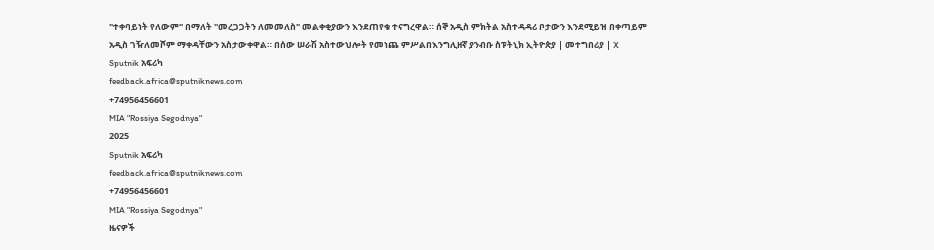"ተቀባይነት የለውም" በማለት "መረጋጋትን ለመመለስ" መልቀቂያውን እንደጠየቁ ተናግረዋል። ሰኞ አዲስ ምክትል አስተዳዳሪ ቦታውን እንደሚይዝ በቀጣይም አዲስ ገዥለመሾም ማቀዳቸውን አስታውቀዋል። በሰው ሠራሽ አስተውህሎት የመነጨ ምሥልበእንግሊዘኛ ያንብቡ ስፑትኒክ ኢትዮጵያ | መተግበሪያ | X
Sputnik አፍሪካ
feedback.africa@sputniknews.com
+74956456601
MIA "Rossiya Segodnya"
2025
Sputnik አፍሪካ
feedback.africa@sputniknews.com
+74956456601
MIA "Rossiya Segodnya"
ዜናዎች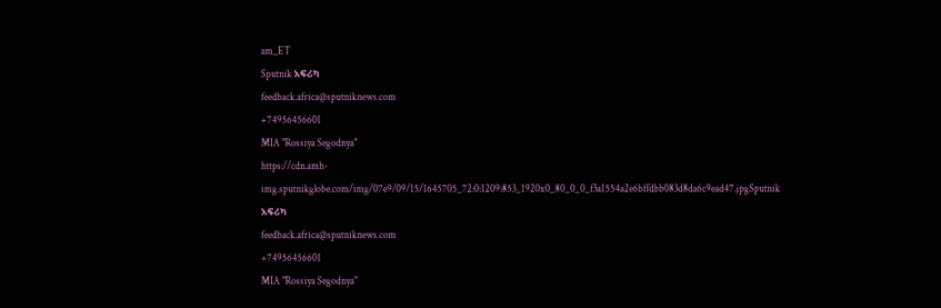am_ET
Sputnik አፍሪካ
feedback.africa@sputniknews.com
+74956456601
MIA "Rossiya Segodnya"
https://cdn.amh-img.sputnikglobe.com/img/07e9/09/15/1645705_72:0:1209:853_1920x0_80_0_0_f3a1554a2e6bffdbb083d8da6c9ead47.jpgSputnik አፍሪካ
feedback.africa@sputniknews.com
+74956456601
MIA "Rossiya Segodnya"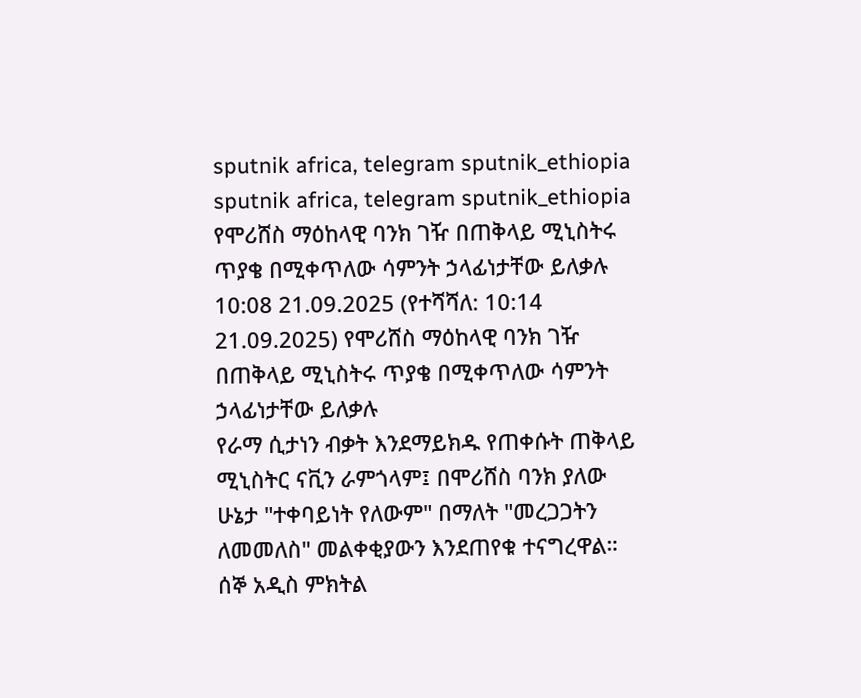sputnik africa, telegram sputnik_ethiopia
sputnik africa, telegram sputnik_ethiopia
የሞሪሸስ ማዕከላዊ ባንክ ገዥ በጠቅላይ ሚኒስትሩ ጥያቄ በሚቀጥለው ሳምንት ኃላፊነታቸው ይለቃሉ
10:08 21.09.2025 (የተሻሻለ: 10:14 21.09.2025) የሞሪሸስ ማዕከላዊ ባንክ ገዥ በጠቅላይ ሚኒስትሩ ጥያቄ በሚቀጥለው ሳምንት ኃላፊነታቸው ይለቃሉ
የራማ ሲታነን ብቃት እንደማይክዱ የጠቀሱት ጠቅላይ ሚኒስትር ናቪን ራምጎላም፤ በሞሪሸስ ባንክ ያለው ሁኔታ "ተቀባይነት የለውም" በማለት "መረጋጋትን ለመመለስ" መልቀቂያውን እንደጠየቁ ተናግረዋል።
ሰኞ አዲስ ምክትል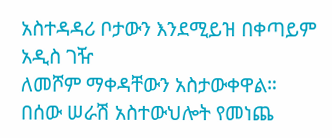አስተዳዳሪ ቦታውን እንደሚይዝ በቀጣይም አዲስ ገዥ
ለመሾም ማቀዳቸውን አስታውቀዋል።
በሰው ሠራሽ አስተውህሎት የመነጨ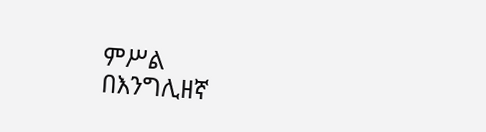ምሥል
በእንግሊዘኛ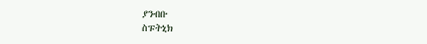ያንብቡ
ስፑትኒክ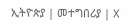ኢትዮጵያ | መተግበሪያ | X